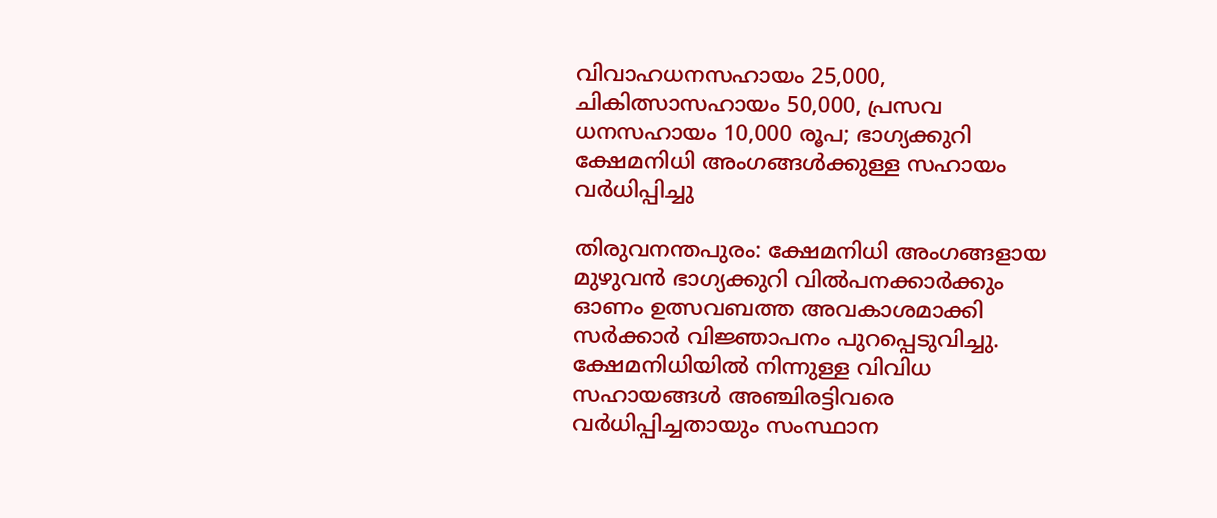വിവാഹധനസഹായം 25,000, ചികിത്സാസഹായം 50,000, പ്രസവ ധനസഹായം 10,000 രൂപ; ഭാഗ്യക്കുറി ക്ഷേമനിധി അംഗങ്ങള്‍ക്കുള്ള സഹായം വര്‍ധിപ്പിച്ചു

തിരുവനന്തപുരം: ക്ഷേമനിധി അംഗങ്ങളായ മുഴുവന്‍ ഭാഗ്യക്കുറി വില്‍പനക്കാര്‍ക്കും ഓണം ഉത്സവബത്ത അവകാശമാക്കി സര്‍ക്കാര്‍ വിജ്ഞാപനം പുറപ്പെടുവിച്ചു. ക്ഷേമനിധിയില്‍ നിന്നുള്ള വിവിധ സഹായങ്ങള്‍ അഞ്ചിരട്ടിവരെ വര്‍ധിപ്പിച്ചതായും സംസ്ഥാന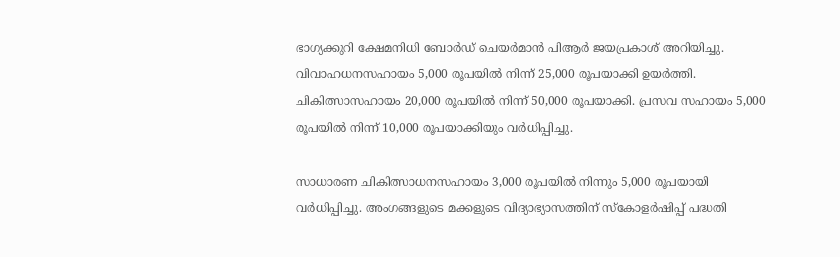ഭാഗ്യക്കുറി ക്ഷേമനിധി ബോര്‍ഡ് ചെയര്‍മാന്‍ പിആര്‍ ജയപ്രകാശ് അറിയിച്ചു. വിവാഹധനസഹായം 5,000 രൂപയില്‍ നിന്ന് 25,000 രൂപയാക്കി ഉയര്‍ത്തി. ചികിത്സാസഹായം 20,000 രൂപയില്‍ നിന്ന് 50,000 രൂപയാക്കി. പ്രസവ സഹായം 5,000 രൂപയില്‍ നിന്ന് 10,000 രൂപയാക്കിയും വര്‍ധിപ്പിച്ചു.

സാധാരണ ചികിത്സാധനസഹായം 3,000 രൂപയില്‍ നിന്നും 5,000 രൂപയായി വര്‍ധിപ്പിച്ചു. അംഗങ്ങളുടെ മക്കളുടെ വിദ്യാഭ്യാസത്തിന് സ്‌കോളര്‍ഷിപ്പ് പദ്ധതി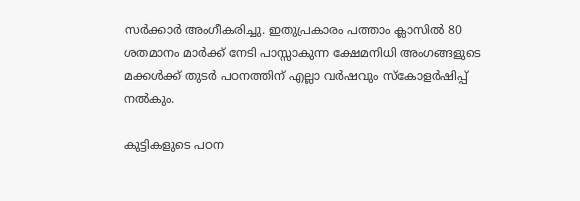സര്‍ക്കാര്‍ അംഗീകരിച്ചു. ഇതുപ്രകാരം പത്താം ക്ലാസില്‍ 80 ശതമാനം മാര്‍ക്ക് നേടി പാസ്സാകുന്ന ക്ഷേമനിധി അംഗങ്ങളുടെ മക്കള്‍ക്ക് തുടര്‍ പഠനത്തിന് എല്ലാ വര്‍ഷവും സ്‌കോളര്‍ഷിപ്പ് നല്‍കും.

കുട്ടികളുടെ പഠന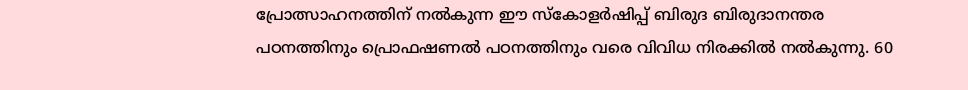പ്രോത്സാഹനത്തിന് നല്‍കുന്ന ഈ സ്‌കോളര്‍ഷിപ്പ് ബിരുദ ബിരുദാനന്തര പഠനത്തിനും പ്രൊഫഷണല്‍ പഠനത്തിനും വരെ വിവിധ നിരക്കില്‍ നല്‍കുന്നു. 60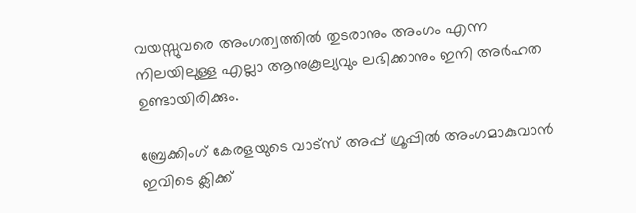വയസ്സുവരെ അംഗത്വത്തില്‍ തുടരാനും അംഗം എന്ന നിലയിലുള്ള എല്ലാ ആനുകൂല്യവും ലഭിക്കാനും ഇനി അര്‍ഹത ഉണ്ടായിരിക്കും.

ബ്രേക്കിംഗ് കേരളയുടെ വാട്സ് അപ്പ് ഗ്രൂപ്പിൽ അംഗമാകുവാൻ ഇവിടെ ക്ലിക്ക്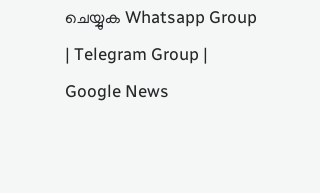ചെയ്യുക Whatsapp Group | Telegram Group | Google News